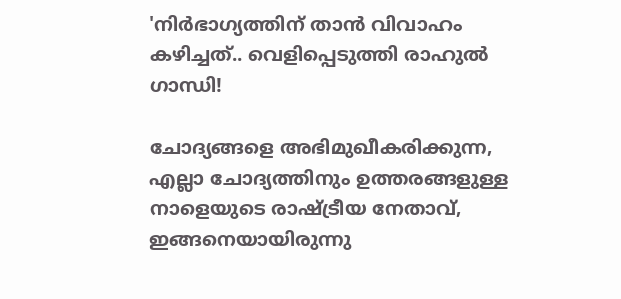'നിര്‍ഭാഗ്യത്തിന് താന്‍ വിവാഹം കഴിച്ചത്.. വെളിപ്പെടുത്തി രാഹുല്‍ ഗാന്ധി!

ചോദ്യങ്ങളെ അഭിമുഖീകരിക്കുന്ന, എല്ലാ ചോദ്യത്തിനും ഉത്തരങ്ങളുള്ള നാളെയുടെ രാഷ്ട്രീയ നേതാവ്, ഇങ്ങനെയായിരുന്നു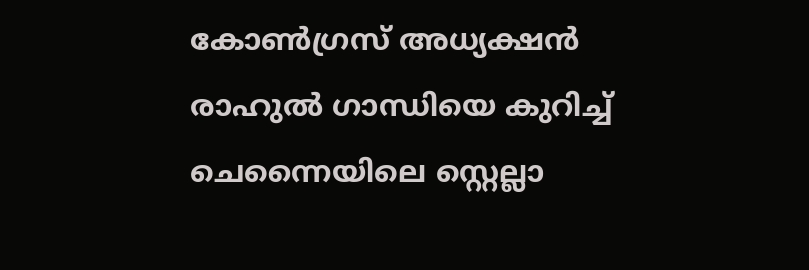കോണ്‍ഗ്രസ് അധ്യക്ഷന്‍ രാഹുല്‍ ഗാന്ധിയെ കുറിച്ച് ചെന്നൈയിലെ സ്റ്റെല്ലാ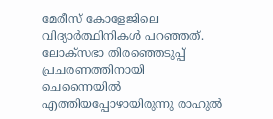മേരീസ് കോളേജിലെ വിദ്യാര്‍ത്ഥിനികള്‍ പറഞ്ഞത്. ലോക്സഭാ തിരഞ്ഞെടുപ്പ് പ്രചരണത്തിനായി ചെന്നൈയില്‍ എത്തിയപ്പോഴായിരുന്നു രാഹുല്‍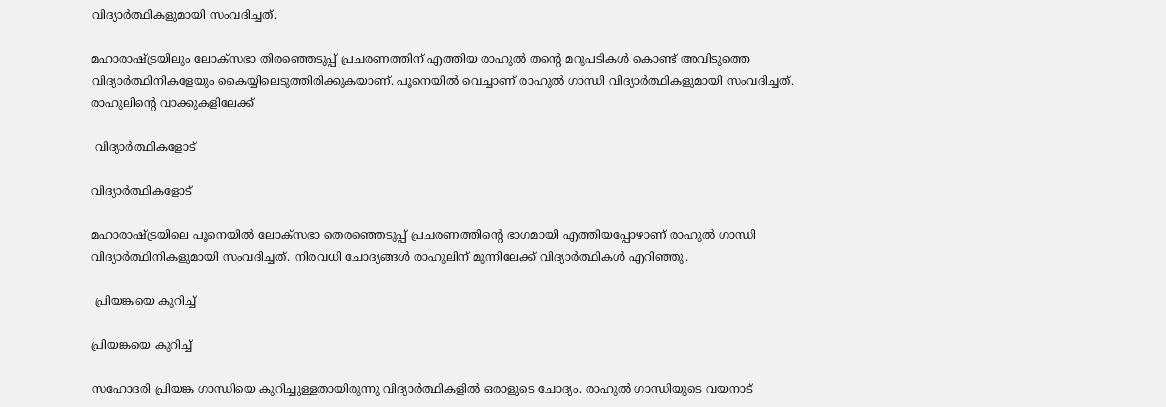വിദ്യാര്‍ത്ഥികളുമായി സംവദിച്ചത്.

മഹാരാഷ്ട്രയിലും ലോക്സഭാ തിരഞ്ഞെടുപ്പ് പ്രചരണത്തിന് എത്തിയ രാഹുല്‍ തന്‍റെ മറുപടികള്‍ കൊണ്ട് അവിടുത്തെ വിദ്യാര്‍ത്ഥിനികളേയും കൈയ്യിലെടുത്തിരിക്കുകയാണ്. പൂനെയില്‍ വെച്ചാണ് രാഹുല്‍ ഗാന്ധി വിദ്യാര്‍ത്ഥികളുമായി സംവദിച്ചത്. രാഹുലിന്‍റെ വാക്കുകളിലേക്ക്

 വിദ്യാര്‍ത്ഥികളോട്

വിദ്യാര്‍ത്ഥികളോട്

മഹാരാഷ്ട്രയിലെ പൂനെയില്‍ ലോക്സഭാ തെരഞ്ഞെടുപ്പ് പ്രചരണത്തിന്‍റെ ഭാഗമായി എത്തിയപ്പോഴാണ് രാഹുല്‍ ഗാന്ധി വിദ്യാര്‍ത്ഥിനികളുമായി സംവദിച്ചത്. നിരവധി ചോദ്യങ്ങള്‍ രാഹുലിന് മുന്നിലേക്ക് വിദ്യാര്‍ത്ഥികള്‍ എറിഞ്ഞു.

 പ്രിയങ്കയെ കുറിച്ച്

പ്രിയങ്കയെ കുറിച്ച്

സഹോദരി പ്രിയങ്ക ഗാന്ധിയെ കുറിച്ചുള്ളതായിരുന്നു വിദ്യാര്‍ത്ഥികളില്‍ ഒരാളുടെ ചോദ്യം. രാഹുല്‍ ഗാന്ധിയുടെ വയനാട്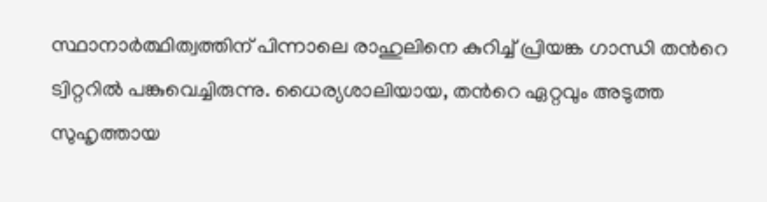സ്ഥാനാര്‍ത്ഥിത്വത്തിന് പിന്നാലെ രാഹുലിനെ കുറിച്ച് പ്രിയങ്ക ഗാന്ധി തന്‍റെ ട്വിറ്ററില്‍ പങ്കുവെച്ചിരുന്നു. ധൈര്യശാലിയായ, തന്‍റെ ഏറ്റവും അടുത്ത സുഹൃത്തായ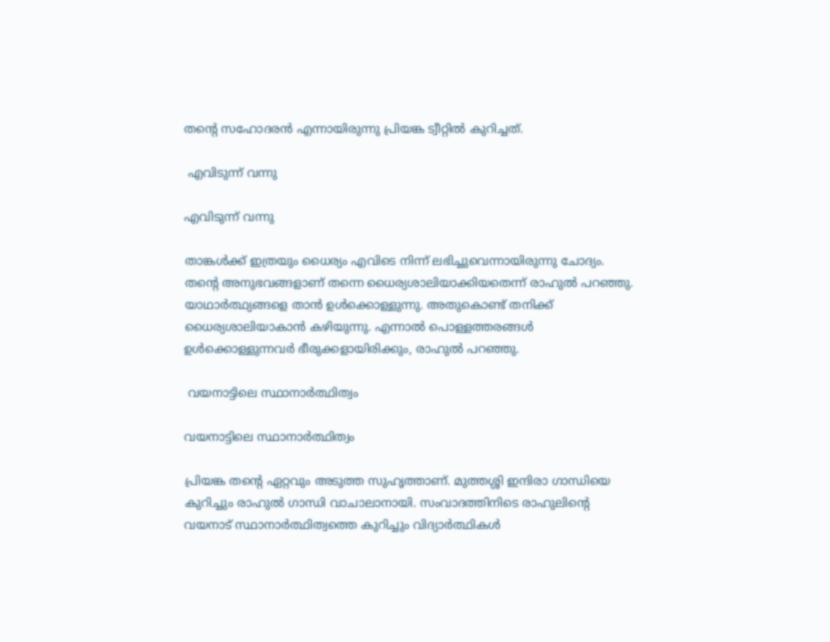തന്‍റെ സഹോദരന്‍ എന്നായിരുന്നു പ്രിയങ്ക ട്വീറ്റില്‍ കുറിച്ചത്.

 എവിടുന്ന് വന്നു

എവിടുന്ന് വന്നു

താങ്കള്‍ക്ക് ഇത്രയും ധൈര്യം എവിടെ നിന്ന് ലഭിച്ചുവെന്നായിരുന്നു ചോദ്യം. തന്‍റെ അനുഭവങ്ങളാണ് തന്നെ ധൈര്യശാലിയാക്കിയതെന്ന് രാഹുല്‍ പറഞ്ഞു. യാഥാര്‍ത്ഥ്യങ്ങളെ താന്‍ ഉള്‍ക്കൊള്ളുന്നു. അതുകൊണ്ട് തനിക്ക് ധൈര്യശാലിയാകാന്‍ കഴിയുന്നു. എന്നാല്‍ പൊള്ളത്തരങ്ങള്‍ ഉള്‍ക്കൊള്ളുന്നവര്‍ ഭീരുക്കളായിരിക്കും, രാഹുല്‍ പറഞ്ഞു.

 വയനാട്ടിലെ സ്ഥാനാര്‍ത്ഥിത്വം

വയനാട്ടിലെ സ്ഥാനാര്‍ത്ഥിത്വം

പ്രിയങ്ക തന്‍റെ ഏറ്റവും അടുത്ത സുഹൃത്താണ്. മുത്തശ്ശി ഇന്ദിരാ ഗാന്ധിയെ കുറിച്ചും രാഹുല്‍ ഗാന്ധി വാചാലാനായി. സംവാദത്തിനിടെ രാഹുലിന്‍റെ വയനാട് സ്ഥാനാര്‍ത്ഥിത്വത്തെ കുറിച്ചും വിദ്യാര്‍ത്ഥികള്‍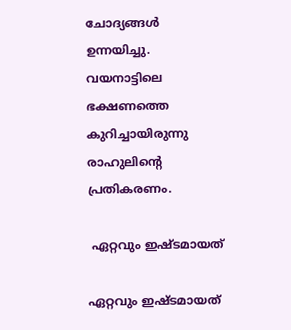ചോദ്യങ്ങള്‍ ഉന്നയിച്ചു. വയനാട്ടിലെ ഭക്ഷണത്തെ കുറിച്ചായിരുന്നു രാഹുലിന്റെ പ്രതികരണം.

 ഏറ്റവും ഇഷ്ടമായത്

ഏറ്റവും ഇഷ്ടമായത്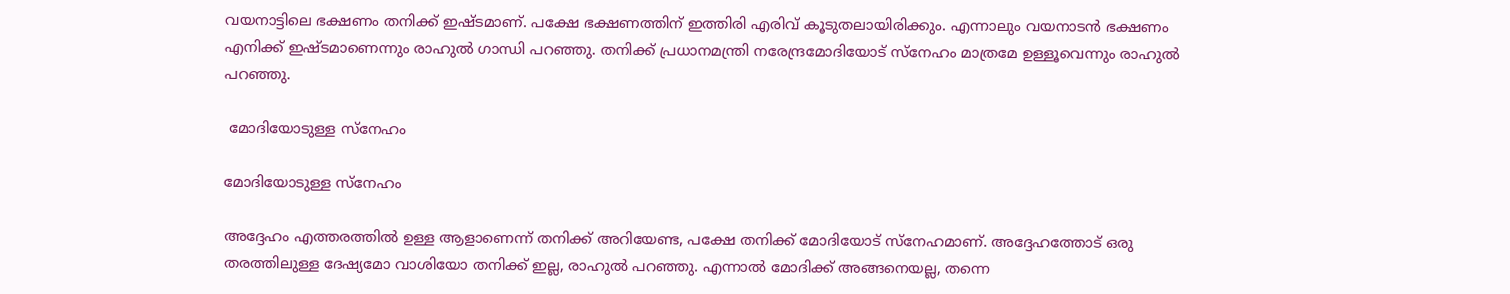വയനാട്ടിലെ ഭക്ഷണം തനിക്ക് ഇഷ്ടമാണ്. പക്ഷേ ഭക്ഷണത്തിന് ഇത്തിരി എരിവ് കൂടുതലായിരിക്കും. എന്നാലും വയനാടന്‍ ഭക്ഷണം എനിക്ക് ഇഷ്ടമാണെന്നും രാഹുല്‍ ഗാന്ധി പറഞ്ഞു. തനിക്ക് പ്രധാനമന്ത്രി നരേന്ദ്രമോദിയോട് സ്നേഹം മാത്രമേ ഉള്ളൂവെന്നും രാഹുല്‍ പറഞ്ഞു.

 മോദിയോടുള്ള സ്നേഹം

മോദിയോടുള്ള സ്നേഹം

അദ്ദേഹം എത്തരത്തില്‍ ഉള്ള ആളാണെന്ന് തനിക്ക് അറിയേണ്ട, പക്ഷേ തനിക്ക് മോദിയോട് സ്നേഹമാണ്. അദ്ദേഹത്തോട് ഒരു തരത്തിലുള്ള ദേഷ്യമോ വാശിയോ തനിക്ക് ഇല്ല, രാഹുല്‍ പറഞ്ഞു. എന്നാല്‍ മോദിക്ക് അങ്ങനെയല്ല, തന്നെ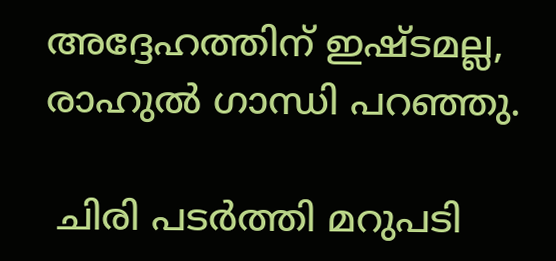അദ്ദേഹത്തിന് ഇഷ്ടമല്ല, രാഹുല്‍ ഗാന്ധി പറഞ്ഞു.

 ചിരി പടര്‍ത്തി മറുപടി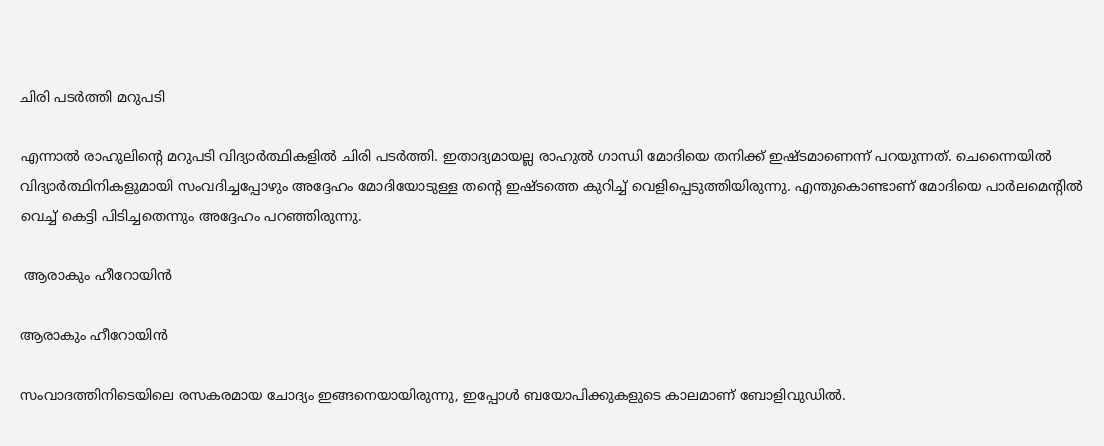ചിരി പടര്‍ത്തി മറുപടി

എന്നാല്‍ രാഹുലിന്‍റെ മറുപടി വിദ്യാര്‍ത്ഥികളില്‍ ചിരി പടര്‍ത്തി. ഇതാദ്യമായല്ല രാഹുല്‍ ഗാന്ധി മോദിയെ തനിക്ക് ഇഷ്ടമാണെന്ന് പറയുന്നത്. ചെന്നൈയില്‍ വിദ്യാര്‍ത്ഥിനികളുമായി സംവദിച്ചപ്പോഴും അദ്ദേഹം മോദിയോടുള്ള തന്‍റെ ഇഷ്ടത്തെ കുറിച്ച് വെളിപ്പെടുത്തിയിരുന്നു. എന്തുകൊണ്ടാണ് മോദിയെ പാര്‍ലമെന്‍റില്‍ വെച്ച് കെട്ടി പിടിച്ചതെന്നും അദ്ദേഹം പറഞ്ഞിരുന്നു.

 ആരാകും ഹീറോയിന്‍

ആരാകും ഹീറോയിന്‍

സംവാദത്തിനിടെയിലെ രസകരമായ ചോദ്യം ഇങ്ങനെയായിരുന്നു, ഇപ്പോള്‍ ബയോപിക്കുകളുടെ കാലമാണ് ബോളിവുഡില്‍.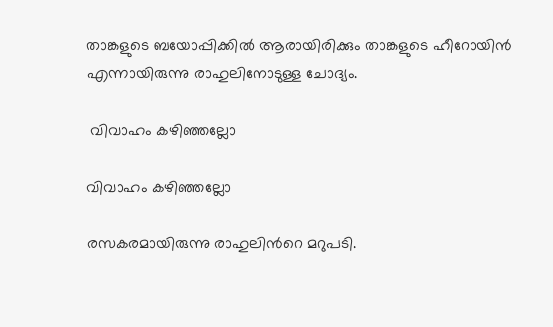താങ്കളുടെ ബയോപ്പിക്കില്‍ ആരായിരിക്കും താങ്കളുടെ ഹീറോയിന്‍ എന്നായിരുന്നു രാഹുലിനോടുള്ള ചോദ്യം.

 വിവാഹം കഴിഞ്ഞല്ലോ

വിവാഹം കഴിഞ്ഞല്ലോ

രസകരമായിരുന്നു രാഹുലിന്‍റെ മറുപടി.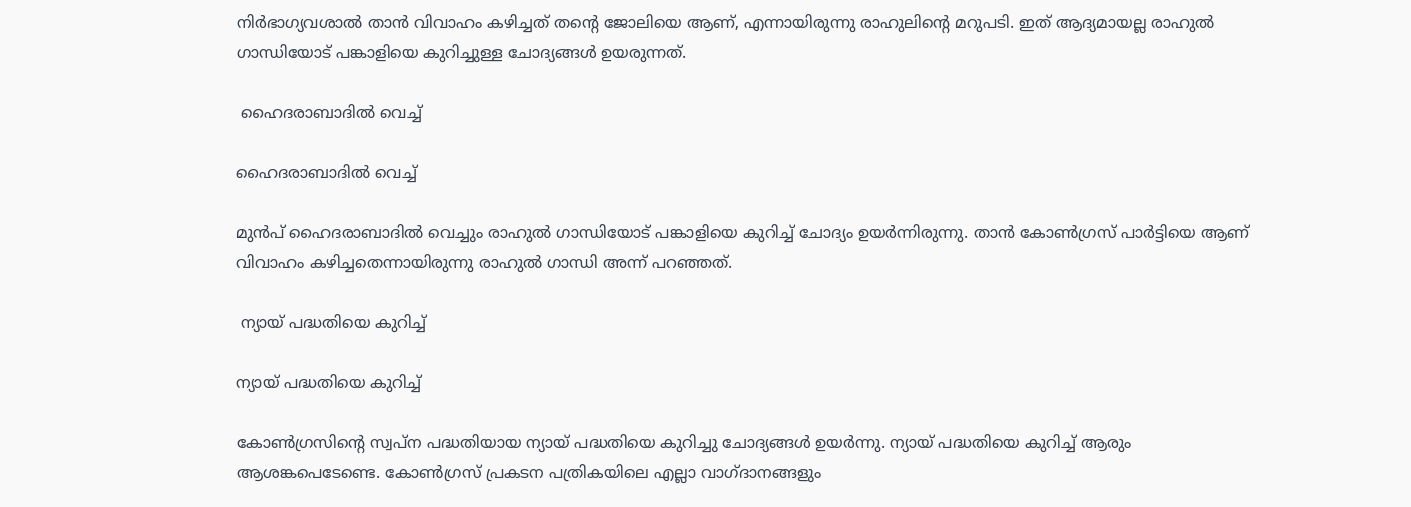നിര്‍ഭാഗ്യവശാല്‍ താന്‍ വിവാഹം കഴിച്ചത് തന്‍റെ ജോലിയെ ആണ്, എന്നായിരുന്നു രാഹുലിന്‍റെ മറുപടി. ഇത് ആദ്യമായല്ല രാഹുല്‍ ഗാന്ധിയോട് പങ്കാളിയെ കുറിച്ചുള്ള ചോദ്യങ്ങള്‍ ഉയരുന്നത്.

 ഹൈദരാബാദില്‍ വെച്ച്

ഹൈദരാബാദില്‍ വെച്ച്

മുന്‍പ് ഹൈദരാബാദില്‍ വെച്ചും രാഹുല്‍ ഗാന്ധിയോട് പങ്കാളിയെ കുറിച്ച് ചോദ്യം ഉയര്‍ന്നിരുന്നു. താന്‍ കോണ്‍ഗ്രസ് പാര്‍ട്ടിയെ ആണ് വിവാഹം കഴിച്ചതെന്നായിരുന്നു രാഹുല്‍ ഗാന്ധി അന്ന് പറഞ്ഞത്.

 ന്യായ് പദ്ധതിയെ കുറിച്ച്

ന്യായ് പദ്ധതിയെ കുറിച്ച്

കോണ്‍ഗ്രസിന്‍റെ സ്വപ്ന പദ്ധതിയായ ന്യായ് പദ്ധതിയെ കുറിച്ചു ചോദ്യങ്ങള്‍ ഉയര്‍ന്നു. ന്യായ് പദ്ധതിയെ കുറിച്ച് ആരും ആശങ്കപെടേണ്ടെ. കോണ്‍ഗ്രസ് പ്രകടന പത്രികയിലെ എല്ലാ വാഗ്ദാനങ്ങളും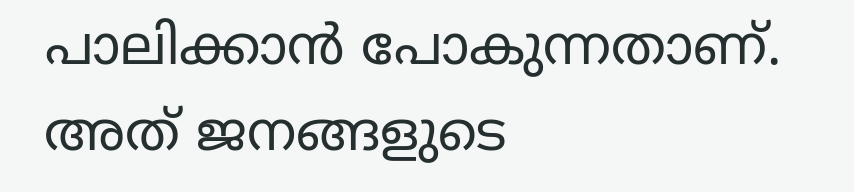പാലിക്കാന്‍ പോകുന്നതാണ്. അത് ജനങ്ങളുടെ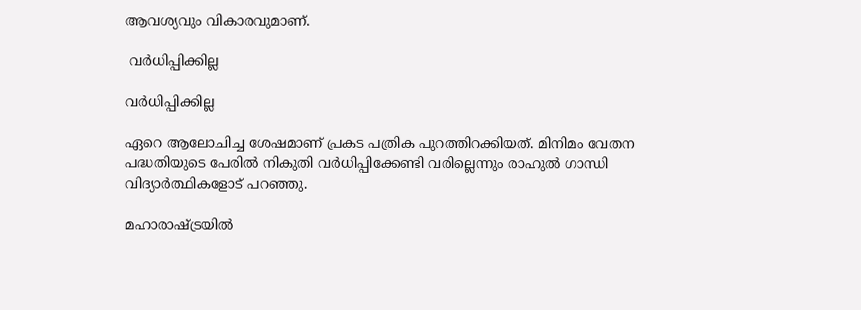ആവശ്യവും വികാരവുമാണ്.

 വര്‍ധിപ്പിക്കില്ല

വര്‍ധിപ്പിക്കില്ല

ഏറെ ആലോചിച്ച ശേഷമാണ് പ്രകട പത്രിക പുറത്തിറക്കിയത്. മിനിമം വേതന പദ്ധതിയുടെ പേരില്‍ നികുതി വര്‍ധിപ്പിക്കേണ്ടി വരില്ലെന്നും രാഹുല്‍ ഗാന്ധി വിദ്യാര്‍ത്ഥികളോട് പറഞ്ഞു.

മഹാരാഷ്ട്രയില്‍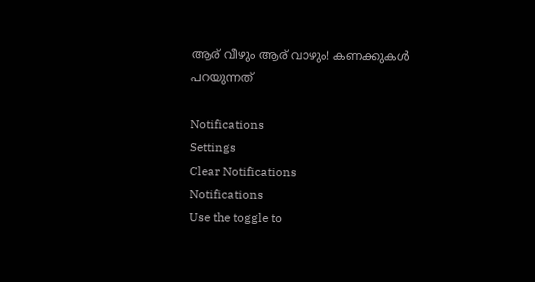ആര് വീഴും ആര് വാഴും! കണക്കുകള്‍ പറയുന്നത്

Notifications
Settings
Clear Notifications
Notifications
Use the toggle to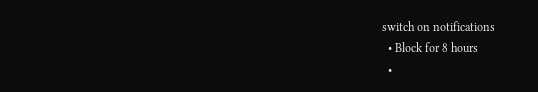switch on notifications
  • Block for 8 hours
  •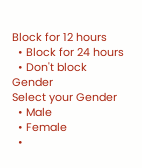Block for 12 hours
  • Block for 24 hours
  • Don't block
Gender
Select your Gender
  • Male
  • Female
  •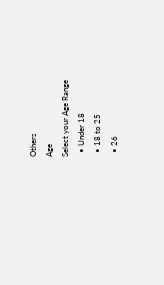Others
Age
Select your Age Range
  • Under 18
  • 18 to 25
  • 26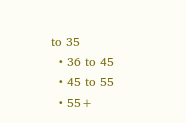to 35
  • 36 to 45
  • 45 to 55
  • 55+